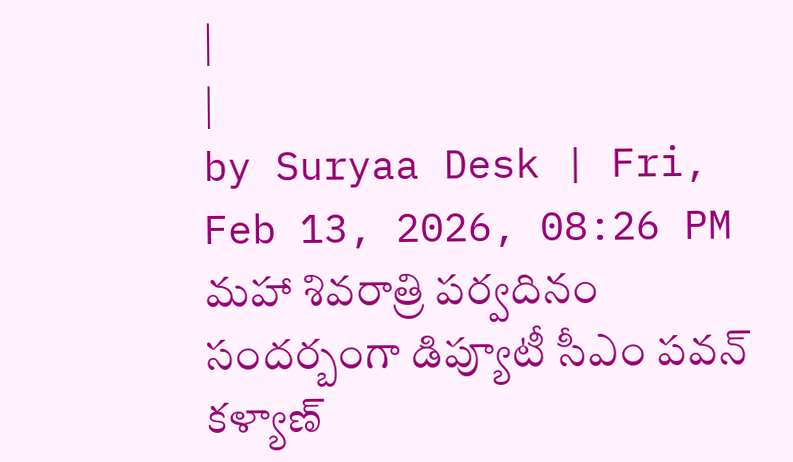|
|
by Suryaa Desk | Fri, Feb 13, 2026, 08:26 PM
మహా శివరాత్రి పర్వదినం సందర్బంగా డిప్యూటీ సీఎం పవన్ కళ్యాణ్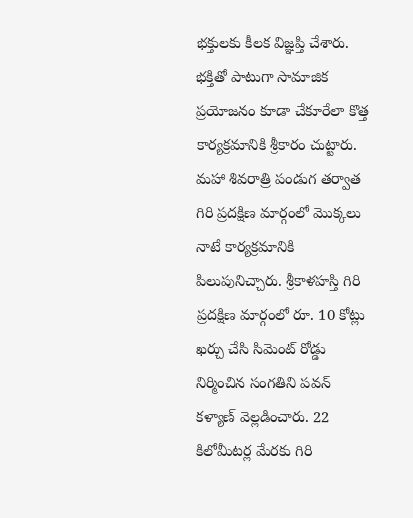భక్తులకు కీలక విజ్ఞప్తి చేశారు. భక్తితో పాటుగా సామాజిక ప్రయోజనం కూడా చేకూరేలా కొత్త కార్యక్రమానికి శ్రీకారం చుట్టారు. మహా శివరాత్రి పండుగ తర్వాత గిరి ప్రదక్షిణ మార్గంలో మొక్కలు నాటే కార్యక్రమానికి పిలుపునిచ్చారు. శ్రీకాళహస్తి గిరి ప్రదక్షిణ మార్గంలో రూ. 10 కోట్లు ఖర్చు చేసి సిమెంట్ రోడ్డు నిర్మించిన సంగతిని పవన్ కళ్యాణ్ వెల్లడించారు. 22 కిలోమీటర్ల మేరకు గిరి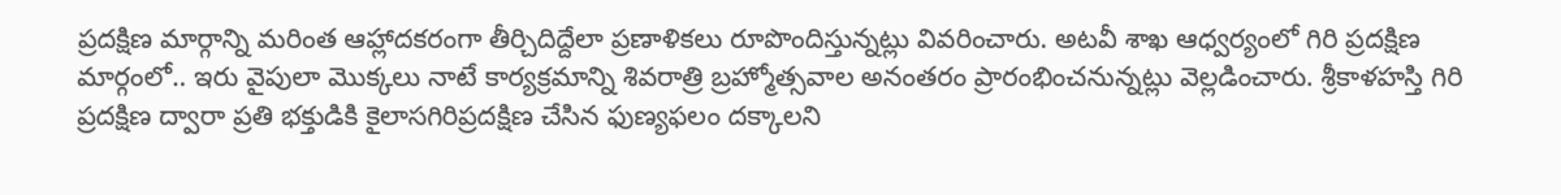ప్రదక్షిణ మార్గాన్ని మరింత ఆహ్లాదకరంగా తీర్చిదిద్దేలా ప్రణాళికలు రూపొందిస్తున్నట్లు వివరించారు. అటవీ శాఖ ఆధ్వర్యంలో గిరి ప్రదక్షిణ మార్గంలో.. ఇరు వైపులా మొక్కలు నాటే కార్యక్రమాన్ని శివరాత్రి బ్రహ్మోత్సవాల అనంతరం ప్రారంభించనున్నట్లు వెల్లడించారు. శ్రీకాళహస్తి గిరి ప్రదక్షిణ ద్వారా ప్రతి భక్తుడికి కైలాసగిరిప్రదక్షిణ చేసిన ఫుణ్యఫలం దక్కాలని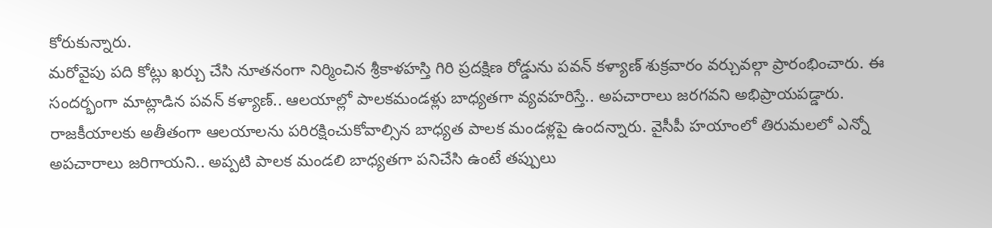కోరుకున్నారు.
మరోవైపు పది కోట్లు ఖర్చు చేసి నూతనంగా నిర్మించిన శ్రీకాళహస్తి గిరి ప్రదక్షిణ రోడ్డును పవన్ కళ్యాణ్ శుక్రవారం వర్చువల్గా ప్రారంభించారు. ఈ సందర్భంగా మాట్లాడిన పవన్ కళ్యాణ్.. ఆలయాల్లో పాలకమండళ్లు బాధ్యతగా వ్యవహరిస్తే.. అపచారాలు జరగవని అభిప్రాయపడ్డారు. రాజకీయాలకు అతీతంగా ఆలయాలను పరిరక్షించుకోవాల్సిన బాధ్యత పాలక మండళ్లపై ఉందన్నారు. వైసీపీ హయాంలో తిరుమలలో ఎన్నో అపచారాలు జరిగాయని.. అప్పటి పాలక మండలి బాధ్యతగా పనిచేసి ఉంటే తప్పులు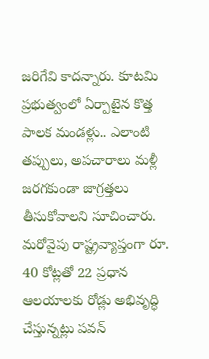జరిగేవి కాదన్నారు. కూటమి ప్రభుత్వంలో ఏర్పాటైన కొత్త పాలక మండళ్లు.. ఎలాంటి తప్పులు, అపచారాలు మళ్లీ జరగకుండా జాగ్రత్తలు తీసుకోవాలని సూచించారు.
మరోవైపు రాష్ట్రవ్యాప్తంగా రూ. 40 కోట్లతో 22 ప్రధాన ఆలయాలకు రోడ్లు అభివృద్ధి చేస్తున్నట్లు పవన్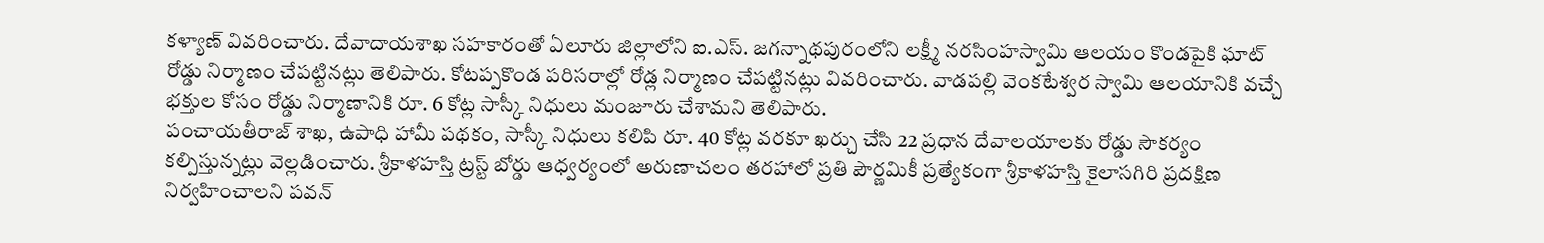కళ్యాణ్ వివరించారు. దేవాదాయశాఖ సహకారంతో ఏలూరు జిల్లాలోని ఐ.ఎస్. జగన్నాథపురంలోని లక్ష్మీ నరసింహస్వామి ఆలయం కొండపైకి ఘాట్ రోడ్డు నిర్మాణం చేపట్టినట్లు తెలిపారు. కోటప్పకొండ పరిసరాల్లో రోడ్ల నిర్మాణం చేపట్టినట్లు వివరించారు. వాడపల్లి వెంకటేశ్వర స్వామి ఆలయానికి వచ్చే భక్తుల కోసం రోడ్డు నిర్మాణానికి రూ. 6 కోట్ల సాస్కీ నిధులు మంజూరు చేశామని తెలిపారు.
పంచాయతీరాజ్ శాఖ, ఉపాధి హామీ పథకం, సాస్కీ నిధులు కలిపి రూ. 40 కోట్ల వరకూ ఖర్చు చేసి 22 ప్రధాన దేవాలయాలకు రోడ్డు సౌకర్యం కల్పిస్తున్నట్లు వెల్లడించారు. శ్రీకాళహస్తి ట్రస్ట్ బోర్డు ఆధ్వర్యంలో అరుణాచలం తరహాలో ప్రతి పౌర్ణమికీ ప్రత్యేకంగా శ్రీకాళహస్తి కైలాసగిరి ప్రదక్షిణ నిర్వహించాలని పవన్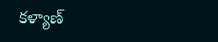కళ్యాణ్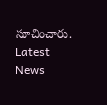సూచించారు.
Latest News